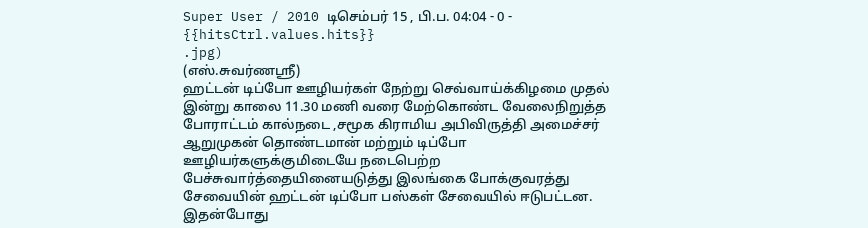Super User / 2010 டிசெம்பர் 15 , பி.ப. 04:04 - 0 - {{hitsCtrl.values.hits}}
.jpg)
(எஸ்.சுவர்ணஸ்ரீ)
ஹட்டன் டிப்போ ஊழியர்கள் நேற்று செவ்வாய்க்கிழமை முதல் இன்று காலை 11.30 மணி வரை மேற்கொண்ட வேலைநிறுத்த போராட்டம் கால்நடை ,சமூக கிராமிய அபிவிருத்தி அமைச்சர் ஆறுமுகன் தொண்டமான் மற்றும் டிப்போ ஊழியர்களுக்குமிடையே நடைபெற்ற பேச்சுவார்த்தையினையடுத்து இலங்கை போக்குவரத்து சேவையின் ஹட்டன் டிப்போ பஸ்கள் சேவையில் ஈடுபட்டன.
இதன்போது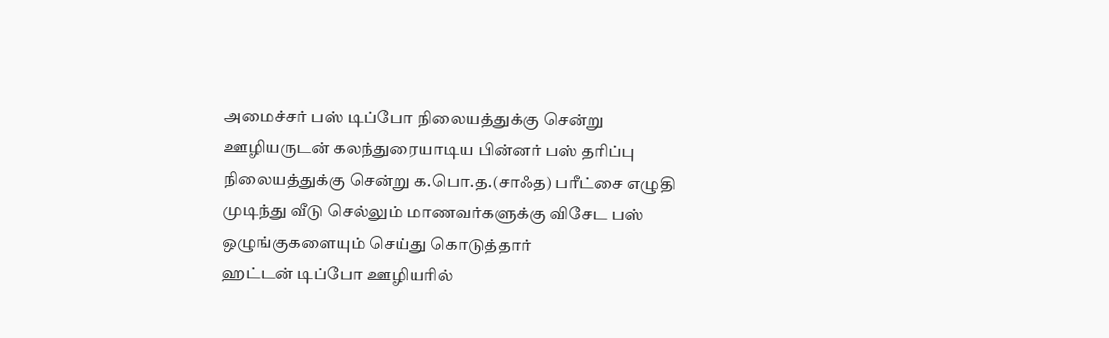அமைச்சர் பஸ் டிப்போ நிலையத்துக்கு சென்று ஊழியருடன் கலந்துரையாடிய பின்னர் பஸ் தரிப்பு நிலையத்துக்கு சென்று க.பொ.த.(சாஃத) பரீட்சை எழுதி முடிந்து வீடு செல்லும் மாணவர்களுக்கு விசேட பஸ் ஒழுங்குகளையும் செய்து கொடுத்தார்
ஹட்டன் டிப்போ ஊழியரில்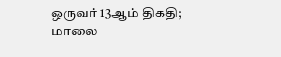ஒருவர் 13ஆம் திகதி; மாலை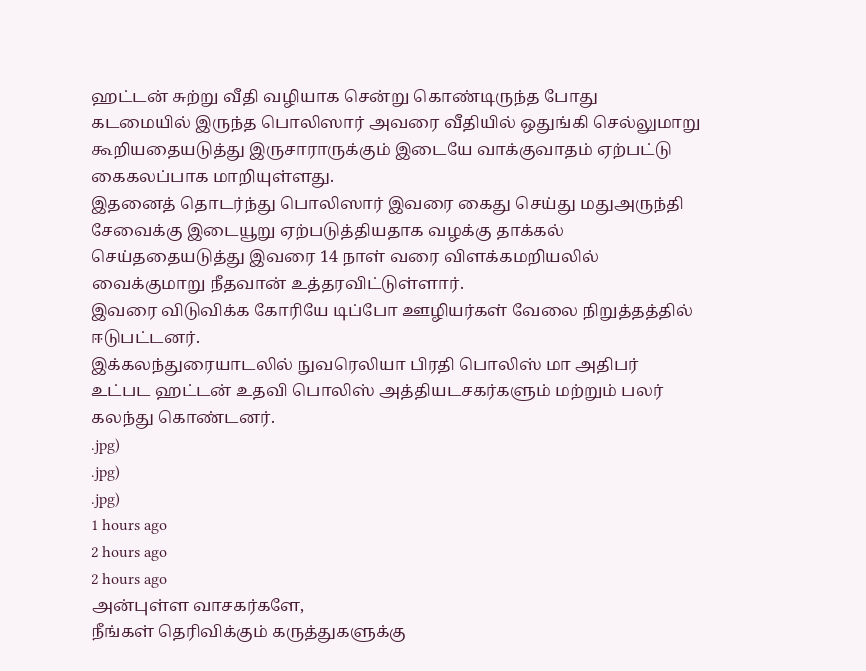ஹட்டன் சுற்று வீதி வழியாக சென்று கொண்டிருந்த போது கடமையில் இருந்த பொலிஸார் அவரை வீதியில் ஒதுங்கி செல்லுமாறு கூறியதையடுத்து இருசாராருக்கும் இடையே வாக்குவாதம் ஏற்பட்டு கைகலப்பாக மாறியுள்ளது.
இதனைத் தொடர்ந்து பொலிஸார் இவரை கைது செய்து மதுஅருந்தி சேவைக்கு இடையூறு ஏற்படுத்தியதாக வழக்கு தாக்கல் செய்ததையடுத்து இவரை 14 நாள் வரை விளக்கமறியலில் வைக்குமாறு நீதவான் உத்தரவிட்டுள்ளார்.
இவரை விடுவிக்க கோரியே டிப்போ ஊழியர்கள் வேலை நிறுத்தத்தில் ஈடுபட்டனர்.
இக்கலந்துரையாடலில் நுவரெலியா பிரதி பொலிஸ் மா அதிபர் உட்பட ஹட்டன் உதவி பொலிஸ் அத்தியடசகர்களும் மற்றும் பலர் கலந்து கொண்டனர்.
.jpg)
.jpg)
.jpg)
1 hours ago
2 hours ago
2 hours ago
அன்புள்ள வாசகர்களே,
நீங்கள் தெரிவிக்கும் கருத்துகளுக்கு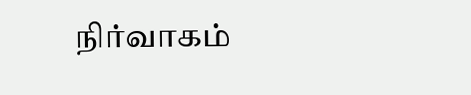நிர்வாகம்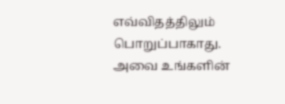எவ்விதத்திலும் பொறுப்பாகாது. அவை உங்களின்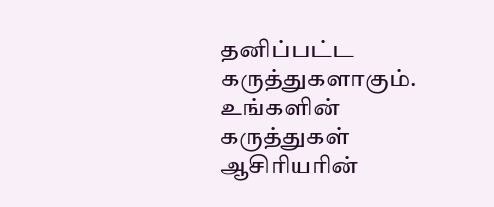தனிப்பட்ட கருத்துகளாகும். உங்களின் கருத்துகள் ஆசிரியரின்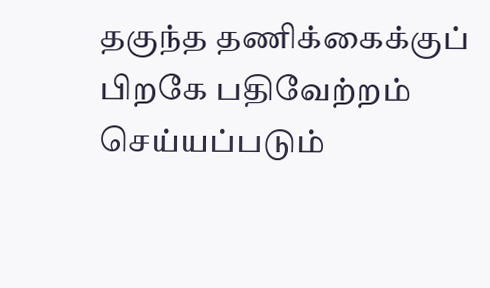தகுந்த தணிக்கைக்குப் பிறகே பதிவேற்றம் செய்யப்படும்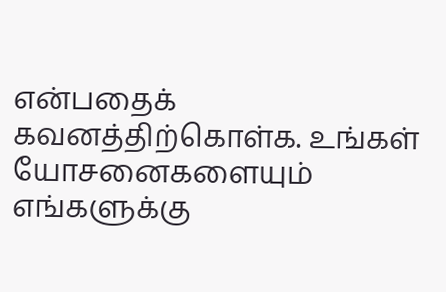என்பதைக் கவனத்திற்கொள்க. உங்கள் யோசனைகளையும் எங்களுக்கு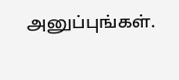அனுப்புங்கள்.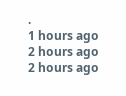.
1 hours ago
2 hours ago
2 hours ago